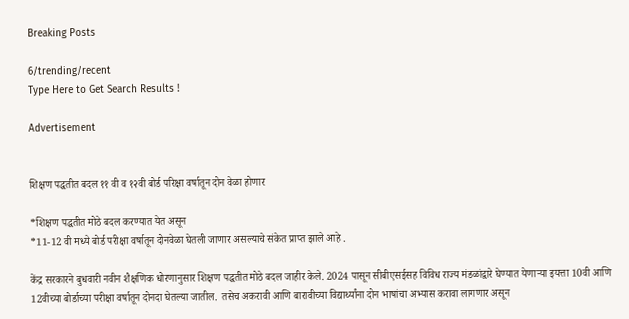Breaking Posts

6/trending/recent
Type Here to Get Search Results !

Advertisement


शिक्षण पद्धतीत बदल ११ वी व १२वी बोर्ड परिक्षा वर्षातून दोन वेळा होणार

*शिक्षण पद्धतीत मोठे बदल करण्यात येत असून
*11-12 वी मध्ये बोर्ड परीक्षा वर्षातून दोनवेळा घेतली जाणार असल्याचे संकेत प्राप्त झाले आहे .

केंद्र सरकारने बुधवारी नवीन शैक्षणिक धोरणानुसार शिक्षण पद्धतीत मोठे बदल जाहीर केले. 2024 पासून सीबीएसईसह विविध राज्य मंडळांद्वारे घेण्यात येणाऱ्या इयत्ता 10वी आणि 12वीच्या बोर्डाच्या परीक्षा वर्षातून दोनदा घेतल्या जातील.  तसेच अकरावी आणि बारावीच्या विद्यार्थ्यांना दोन भाषांचा अभ्यास करावा लागणार असून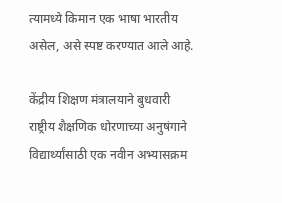त्यामध्ये किमान एक भाषा भारतीय असेल, असे स्पष्ट करण्यात आले आहे.

केंद्रीय शिक्षण मंत्रालयाने बुधवारी राष्ट्रीय शैक्षणिक धोरणाच्या अनुषंगाने विद्यार्थ्यांसाठी एक नवीन अभ्यासक्रम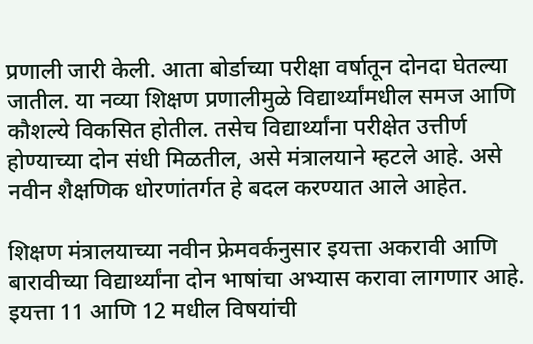प्रणाली जारी केली. आता बोर्डाच्या परीक्षा वर्षातून दोनदा घेतल्या जातील. या नव्या शिक्षण प्रणालीमुळे विद्यार्थ्यांमधील समज आणि कौशल्ये विकसित होतील. तसेच विद्यार्थ्यांना परीक्षेत उत्तीर्ण होण्याच्या दोन संधी मिळतील, असे मंत्रालयाने म्हटले आहे. असे नवीन शैक्षणिक धोरणांतर्गत हे बदल करण्यात आले आहेत.

शिक्षण मंत्रालयाच्या नवीन फ्रेमवर्कनुसार इयत्ता अकरावी आणि बारावीच्या विद्यार्थ्यांना दोन भाषांचा अभ्यास करावा लागणार आहे. इयत्ता 11 आणि 12 मधील विषयांची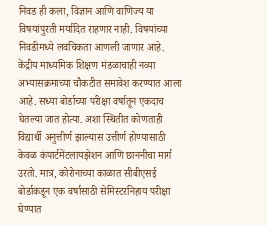निवड ही कला, विज्ञान आणि वाणिज्य या विषयांपुरती मर्यादित राहणार नाही. विषयांच्या निवडीमध्ये लवचिकता आणली जाणार आहे. केंद्रीय माध्यमिक शिक्षण मंडळाचाही नव्या अभ्यासक्रमाच्या चौकटीत समावेश करण्यात आला आहे. सध्या बोर्डाच्या परीक्षा वर्षातून एकदाच घेतल्या जात होत्या. अशा स्थितीत कोणताही विद्यार्थी अनुत्तीर्ण झाल्यास उत्तीर्ण होण्यासाठी केवळ कंपार्टमेंटलायझेशन आणि छाननीचा मार्ग उरतो. मात्र, कोरोनाच्या काळात सीबीएसई बोर्डाकडून एक वर्षासाठी सेमिस्टरनिहाय परीक्षा घेण्यात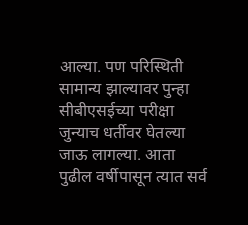आल्या. पण परिस्थिती सामान्य झाल्यावर पुन्हा सीबीएसईच्या परीक्षा जुन्याच धर्तीवर घेतल्या जाऊ लागल्या. आता पुढील वर्षीपासून त्यात सर्व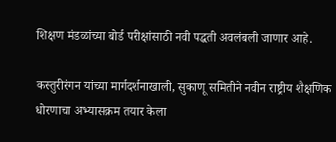शिक्षण मंडळांच्या बोर्ड परीक्षांसाठी नवी पद्धती अवलंबली जाणार आहे.

कस्तुरीरंगन यांच्या मार्गदर्शनाखाली, सुकाणू समितीने नवीन राष्ट्रीय शैक्षणिक धोरणाचा अभ्यासक्रम तयार केला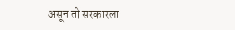असून तो सरकारला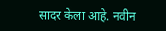सादर केला आहे. नवीन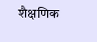शैक्षणिक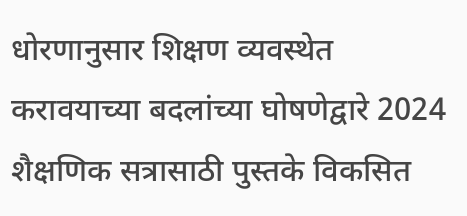धोरणानुसार शिक्षण व्यवस्थेत करावयाच्या बदलांच्या घोषणेद्वारे 2024 शैक्षणिक सत्रासाठी पुस्तके विकसित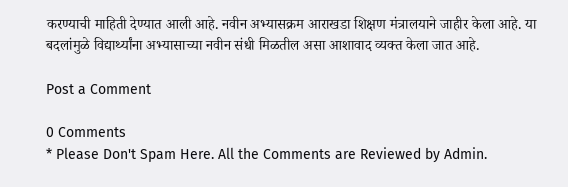करण्याची माहिती देण्यात आली आहे. नवीन अभ्यासक्रम आराखडा शिक्षण मंत्रालयाने जाहीर केला आहे. या बदलांमुळे विद्यार्थ्यांना अभ्यासाच्या नवीन संधी मिळतील असा आशावाद व्यक्त केला जात आहे.

Post a Comment

0 Comments
* Please Don't Spam Here. All the Comments are Reviewed by Admin.